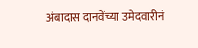अंबादास दानवेंच्या उमेदवारीनं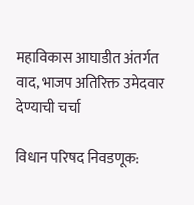महाविकास आघाडीत अंतर्गत वाद, भाजप अतिरिक्त उमेदवार देण्याची चर्चा

विधान परिषद निवडणूक: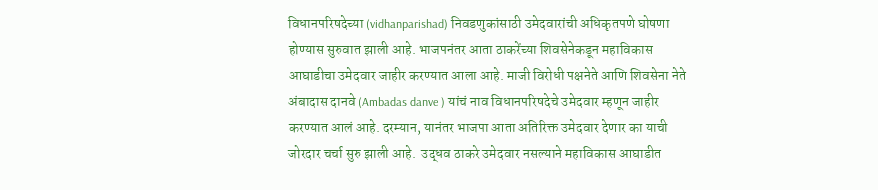विधानपरिषदेच्या (vidhanparishad) निवडणुकांसाठी उमेदवारांची अधिकृतपणे घोषणा होण्यास सुरुवात झाली आहे. भाजपनंतर आता ठाकरेंच्या शिवसेनेकडून महाविकास आघाडीचा उमेदवार जाहीर करण्यात आला आहे. माजी विरोधी पक्षनेते आणि शिवसेना नेते अंबादास दानवे (Ambadas danve ) यांचं नाव विधानपरिषदेचे उमेदवार म्हणून जाहीर करण्यात आलं आहे. दरम्यान, यानंतर भाजपा आता अतिरिक्त उमेदवार देणार का याची जोरदार चर्चा सुरु झाली आहे.  उद्धव ठाकरे उमेदवार नसल्याने महाविकास आघाडीत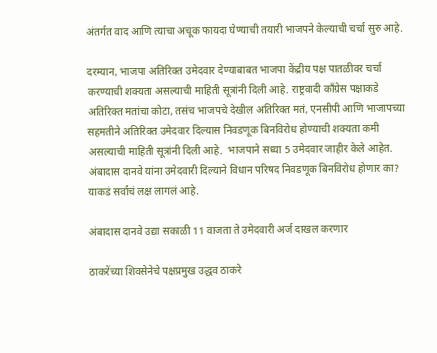अंतर्गत वाद आणि त्याचा अचूक फायदा घेण्याची तयारी भाजपने केल्याची चर्चा सुरु आहे.

दरम्यान, भाजपा अतिरिक्त उमेदवार देण्याबाबत भाजपा केंद्रीय पक्ष पातळीवर चर्चा करण्याची शक्यता असल्याची माहिती सूत्रांनी दिली आहे. राष्ट्रवादी काँग्रेस पक्षाकडे अतिरिक्त मतांचा कोटा, तसंच भाजपचे देखील अतिरिक्त मतं, एनसीपी आणि भाजापच्या सहमतीने अतिरिक्त उमेदवार दिल्यास निवडणूक बिनविरोध होण्याची शक्यता कमी असल्याची माहिती सूत्रांनी दिली आहे.  भाजपाने सध्या 5 उमेदवार जाहीर केले आहेत. अंबादास दानवे यांना उमेदवारी दिल्याने विधान परिषद निवडणूक बिनविरोध होणार का? याकडं सर्वांचं लक्ष लागलं आहे.

अंबादास दानवे उद्या सकाळी 11 वाजता ते उमेदवारी अर्ज दाखल करणार

ठाकरेंच्या शिवसेनेचे पक्षप्रमुख उद्धव ठाकरे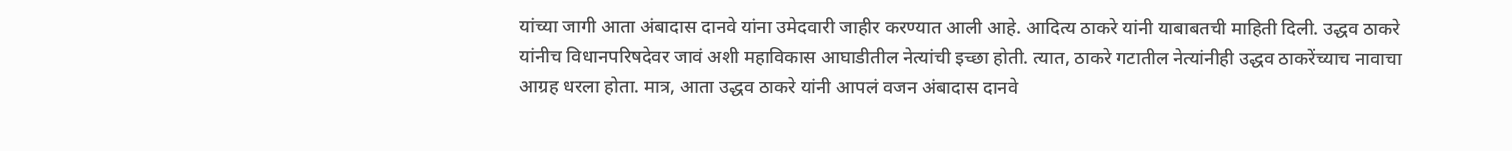यांच्या जागी आता अंबादास दानवे यांना उमेदवारी जाहीर करण्यात आली आहे. आदित्य ठाकरे यांनी याबाबतची माहिती दिली. उद्धव ठाकरे यांनीच विधानपरिषदेवर जावं अशी महाविकास आघाडीतील नेत्यांची इच्छा होती. त्यात, ठाकरे गटातील नेत्यांनीही उद्धव ठाकरेंच्याच नावाचा आग्रह धरला होता. मात्र, आता उद्धव ठाकरे यांनी आपलं वजन अंबादास दानवे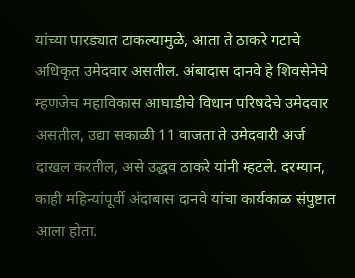यांच्या पारड्यात टाकल्यामुळे, आता ते ठाकरे गटाचे अधिकृत उमेदवार असतील. अंबादास दानवे हे शिवसेनेचे म्हणजेच महाविकास आघाडीचे विधान परिषदेचे उमेदवार असतील, उद्या सकाळी 11 वाजता ते उमेदवारी अर्ज दाखल करतील, असे उद्धव ठाकरे यांनी म्हटले. दरम्यान, काही महिन्यांपूर्वी अंदाबास दानवे यांचा कार्यकाळ संपुष्टात आला होता.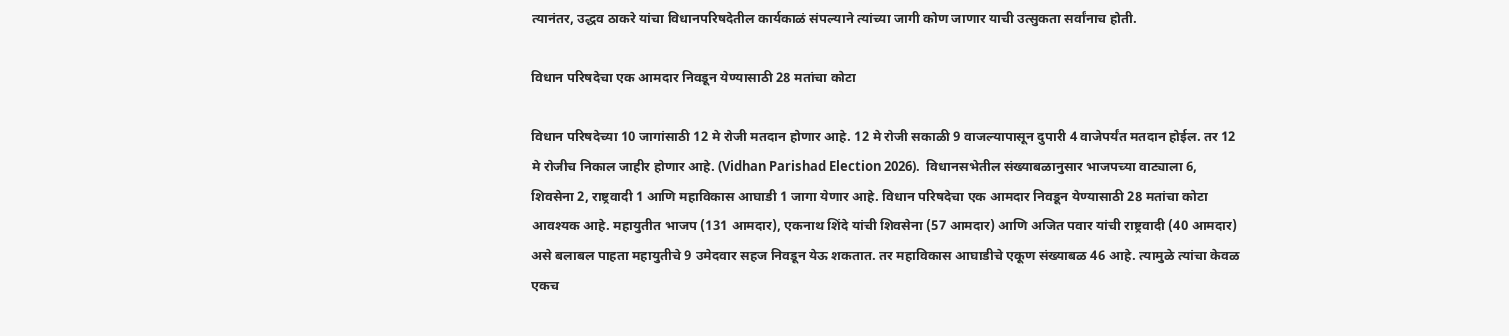त्यानंतर, उद्धव ठाकरे यांचा विधानपरिषदेतील कार्यकाळं संपल्याने त्यांच्या जागी कोण जाणार याची उत्सुकता सर्वांनाच होती.

विधान परिषदेचा एक आमदार निवडून येण्यासाठी 28 मतांचा कोटा

विधान परिषदेच्या 10 जागांसाठी 12 मे रोजी मतदान होणार आहे. 12 मे रोजी सकाळी 9 वाजल्यापासून दुपारी 4 वाजेपर्यंत मतदान होईल. तर 12 मे रोजीच निकाल जाहीर होणार आहे. (Vidhan Parishad Election 2026).  विधानसभेतील संख्याबळानुसार भाजपच्या वाट्याला 6, शिवसेना 2, राष्ट्रवादी 1 आणि महाविकास आघाडी 1 जागा येणार आहे. विधान परिषदेचा एक आमदार निवडून येण्यासाठी 28 मतांचा कोटा आवश्यक आहे. महायुतीत भाजप (131 आमदार), एकनाथ शिंदे यांची शिवसेना (57 आमदार) आणि अजित पवार यांची राष्ट्रवादी (40 आमदार) असे बलाबल पाहता महायुतीचे 9 उमेदवार सहज निवडून येऊ शकतात. तर महाविकास आघाडीचे एकूण संख्याबळ 46 आहे. त्यामुळे त्यांचा केवळ एकच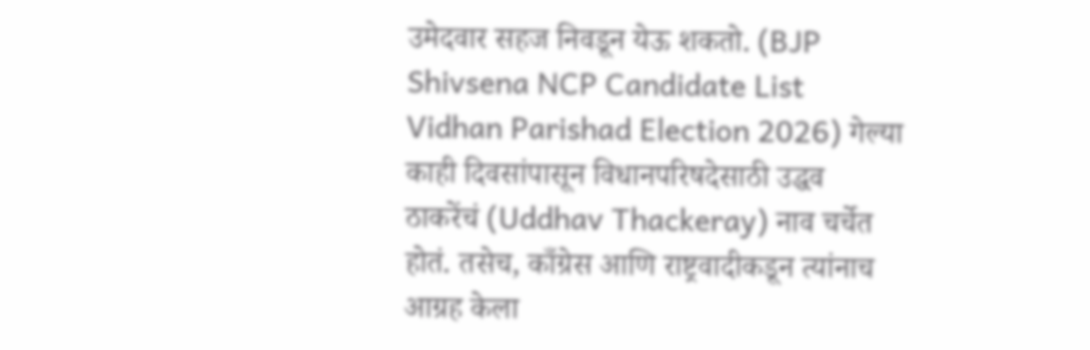उमेदवार सहज निवडून येऊ शकतो. (BJP Shivsena NCP Candidate List Vidhan Parishad Election 2026) गेल्या काही दिवसांपासून विधानपरिषदेसाठी उद्धव ठाकरेंचं (Uddhav Thackeray) नाव चर्चेत होतं. तसेच, काँग्रेस आणि राष्ट्रवादीकडून त्यांनाच आग्रह केला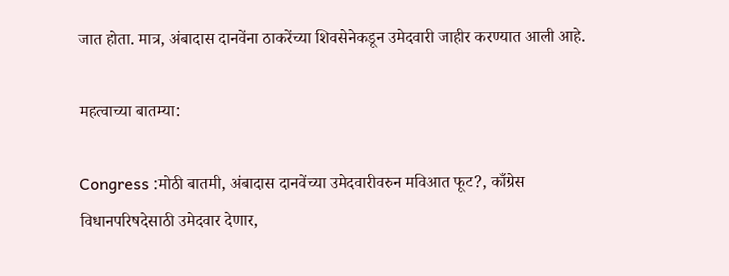जात होता. मात्र, अंबादास दानवेंना ठाकरेंच्या शिवसेनेकडून उमेदवारी जाहीर करण्यात आली आहे.

महत्वाच्या बातम्या:

Congress :मोठी बातमी, अंबादास दानवेंच्या उमेदवारीवरुन मविआत फूट?, काँग्रेस विधानपरिषदेसाठी उमेदवार देणार,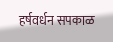हर्षवर्धन सपकाळ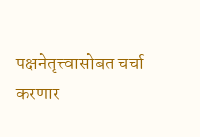पक्षनेतृत्त्वासोबत चर्चा करणार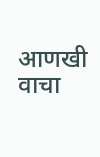आणखी वाचा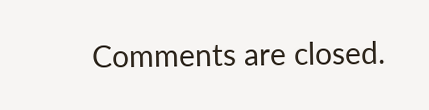Comments are closed.